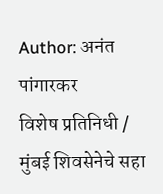Author: अनंत पांगारकर
विशेष प्रतिनिधी / मुंबई शिवसेनेचे सहा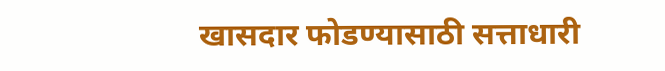खासदार फोडण्यासाठी सत्ताधारी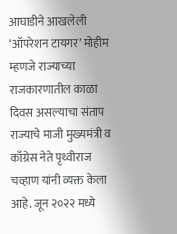आघाडीने आखलेली ‘ऑपरेशन टायगर’ मोहीम म्हणजे राज्याच्या राजकारणातील काळा दिवस असल्याचा संताप राज्याचे माजी मुख्यमंत्री व काँग्रेस नेते पृथ्वीराज चव्हाण यांनी व्यक्त केला आहे. जून २०२२ मध्ये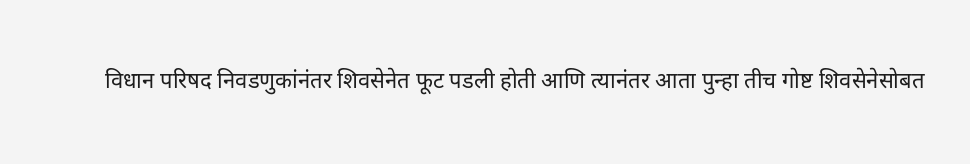विधान परिषद निवडणुकांनंतर शिवसेनेत फूट पडली होती आणि त्यानंतर आता पुन्हा तीच गोष्ट शिवसेनेसोबत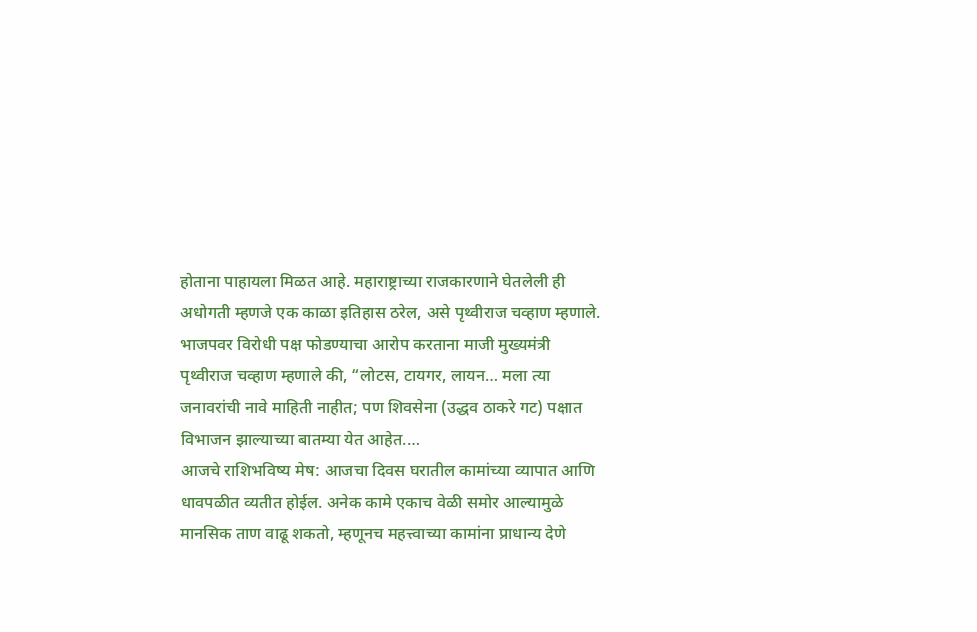होताना पाहायला मिळत आहे. महाराष्ट्राच्या राजकारणाने घेतलेली ही अधोगती म्हणजे एक काळा इतिहास ठरेल, असे पृथ्वीराज चव्हाण म्हणाले. भाजपवर विरोधी पक्ष फोडण्याचा आरोप करताना माजी मुख्यमंत्री पृथ्वीराज चव्हाण म्हणाले की, “लोटस, टायगर, लायन… मला त्या जनावरांची नावे माहिती नाहीत; पण शिवसेना (उद्धव ठाकरे गट) पक्षात विभाजन झाल्याच्या बातम्या येत आहेत.…
आजचे राशिभविष्य मेष: आजचा दिवस घरातील कामांच्या व्यापात आणि धावपळीत व्यतीत होईल. अनेक कामे एकाच वेळी समोर आल्यामुळे मानसिक ताण वाढू शकतो, म्हणूनच महत्त्वाच्या कामांना प्राधान्य देणे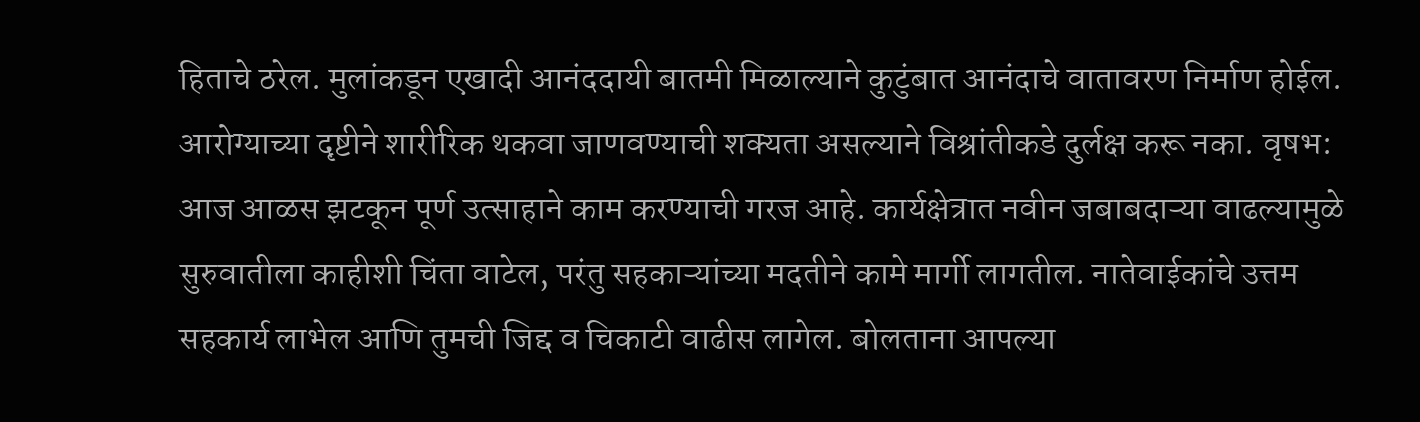हिताचे ठरेल. मुलांकडून एखादी आनंददायी बातमी मिळाल्याने कुटुंबात आनंदाचे वातावरण निर्माण होईल. आरोग्याच्या दृष्टीने शारीरिक थकवा जाणवण्याची शक्यता असल्याने विश्रांतीकडे दुर्लक्ष करू नका. वृषभ: आज आळस झटकून पूर्ण उत्साहाने काम करण्याची गरज आहे. कार्यक्षेत्रात नवीन जबाबदाऱ्या वाढल्यामुळे सुरुवातीला काहीशी चिंता वाटेल, परंतु सहकाऱ्यांच्या मदतीने कामे मार्गी लागतील. नातेवाईकांचे उत्तम सहकार्य लाभेल आणि तुमची जिद्द व चिकाटी वाढीस लागेल. बोलताना आपल्या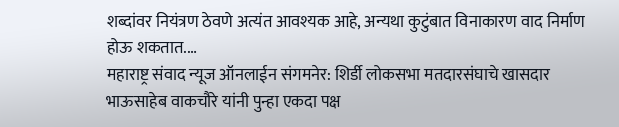शब्दांवर नियंत्रण ठेवणे अत्यंत आवश्यक आहे, अन्यथा कुटुंबात विनाकारण वाद निर्माण होऊ शकतात.…
महाराष्ट्र संवाद न्यूज ऑनलाईन संगमनेर: शिर्डी लोकसभा मतदारसंघाचे खासदार भाऊसाहेब वाकचौरे यांनी पुन्हा एकदा पक्ष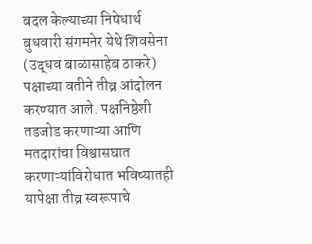बदल केल्याच्या निषेधार्थ बुधवारी संगमनेर येथे शिवसेना (उद्धव बाळासाहेब ठाकरे) पक्षाच्या वतीने तीव्र आंदोलन करण्यात आले. पक्षनिष्ठेशी तडजोड करणाऱ्या आणि मतदारांचा विश्वासघात करणाऱ्यांविरोधात भविष्यातही यापेक्षा तीव्र स्वरूपाचे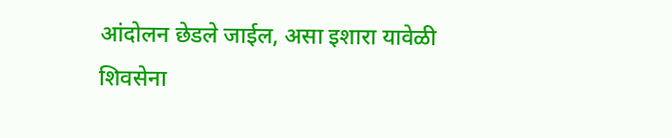आंदोलन छेडले जाईल, असा इशारा यावेळी शिवसेना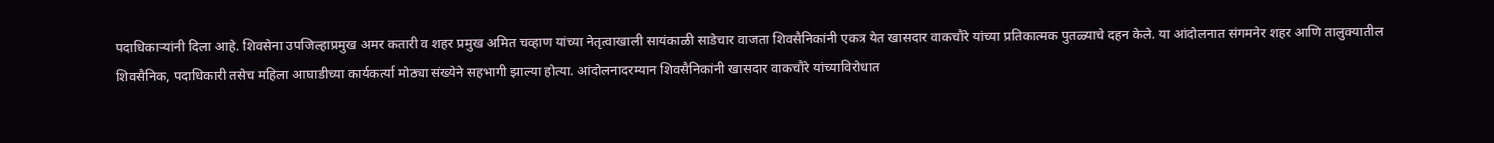पदाधिकाऱ्यांनी दिला आहे. शिवसेना उपजिल्हाप्रमुख अमर कतारी व शहर प्रमुख अमित चव्हाण यांच्या नेतृत्वाखाली सायंकाळी साडेचार वाजता शिवसैनिकांनी एकत्र येत खासदार वाकचौरे यांच्या प्रतिकात्मक पुतळ्याचे दहन केले. या आंदोलनात संगमनेर शहर आणि तालुक्यातील शिवसैनिक, पदाधिकारी तसेच महिला आघाडीच्या कार्यकर्त्या मोठ्या संख्येने सहभागी झाल्या होत्या. आंदोलनादरम्यान शिवसैनिकांनी खासदार वाकचौरे यांच्याविरोधात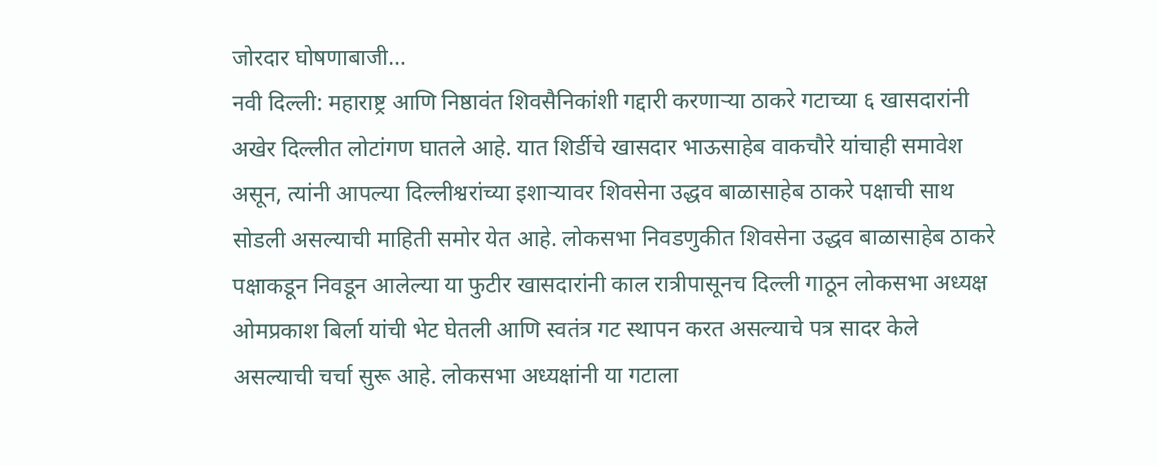जोरदार घोषणाबाजी…
नवी दिल्ली: महाराष्ट्र आणि निष्ठावंत शिवसैनिकांशी गद्दारी करणाऱ्या ठाकरे गटाच्या ६ खासदारांनी अखेर दिल्लीत लोटांगण घातले आहे. यात शिर्डीचे खासदार भाऊसाहेब वाकचौरे यांचाही समावेश असून, त्यांनी आपल्या दिल्लीश्वरांच्या इशाऱ्यावर शिवसेना उद्धव बाळासाहेब ठाकरे पक्षाची साथ सोडली असल्याची माहिती समोर येत आहे. लोकसभा निवडणुकीत शिवसेना उद्धव बाळासाहेब ठाकरे पक्षाकडून निवडून आलेल्या या फुटीर खासदारांनी काल रात्रीपासूनच दिल्ली गाठून लोकसभा अध्यक्ष ओमप्रकाश बिर्ला यांची भेट घेतली आणि स्वतंत्र गट स्थापन करत असल्याचे पत्र सादर केले असल्याची चर्चा सुरू आहे. लोकसभा अध्यक्षांनी या गटाला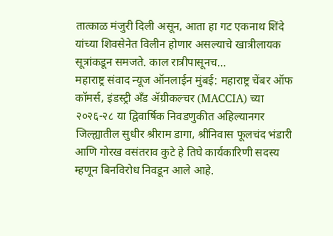तात्काळ मंजुरी दिली असून, आता हा गट एकनाथ शिंदे यांच्या शिवसेनेत विलीन होणार असल्याचे खात्रीलायक सूत्रांकडून समजते. काल रात्रीपासूनच…
महाराष्ट्र संवाद न्यूज ऑनलाईन मुंबई: महाराष्ट्र चेंबर ऑफ कॉमर्स, इंडस्ट्री अँड ॲग्रीकल्चर (MACCIA) च्या २०२६-२८ या द्विवार्षिक निवडणुकीत अहिल्यानगर जिल्ह्यातील सुधीर श्रीराम डागा, श्रीनिवास फूलचंद भंडारी आणि गोरख वसंतराव कुटे हे तिघे कार्यकारिणी सदस्य म्हणून बिनविरोध निवडून आले आहे.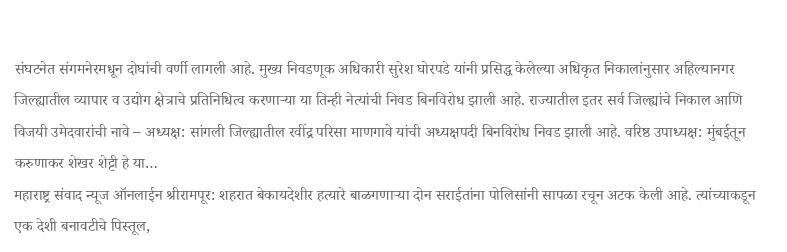संघटनेत संगमनेरमधून दोघांची वर्णी लागली आहे. मुख्य निवडणूक अधिकारी सुरेश घोरपडे यांनी प्रसिद्ध केलेल्या अधिकृत निकालांनुसार अहिल्यानगर जिल्ह्यातील व्यापार व उद्योग क्षेत्राचे प्रतिनिधित्व करणाऱ्या या तिन्ही नेत्यांची निवड बिनविरोध झाली आहे. राज्यातील इतर सर्व जिल्ह्यांचे निकाल आणि विजयी उमेदवारांची नावे – अध्यक्ष: सांगली जिल्ह्यातील रवींद्र परिसा माणगावे यांची अध्यक्षपदी बिनविरोध निवड झाली आहे. वरिष्ठ उपाध्यक्ष: मुंबईतून करुणाकर शेखर शेट्टी हे या…
महाराष्ट्र संवाद न्यूज ऑनलाईन श्रीरामपूर: शहरात बेकायदेशीर हत्यारे बाळगणाऱ्या दोन सराईतांना पोलिसांनी सापळा रचून अटक केली आहे. त्यांच्याकडून एक देशी बनावटीचे पिस्तूल,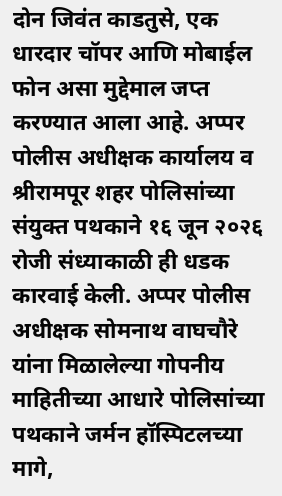दोन जिवंत काडतुसे, एक धारदार चॉपर आणि मोबाईल फोन असा मुद्देमाल जप्त करण्यात आला आहे. अप्पर पोलीस अधीक्षक कार्यालय व श्रीरामपूर शहर पोलिसांच्या संयुक्त पथकाने १६ जून २०२६ रोजी संध्याकाळी ही धडक कारवाई केली. अप्पर पोलीस अधीक्षक सोमनाथ वाघचौरे यांना मिळालेल्या गोपनीय माहितीच्या आधारे पोलिसांच्या पथकाने जर्मन हॉस्पिटलच्या मागे,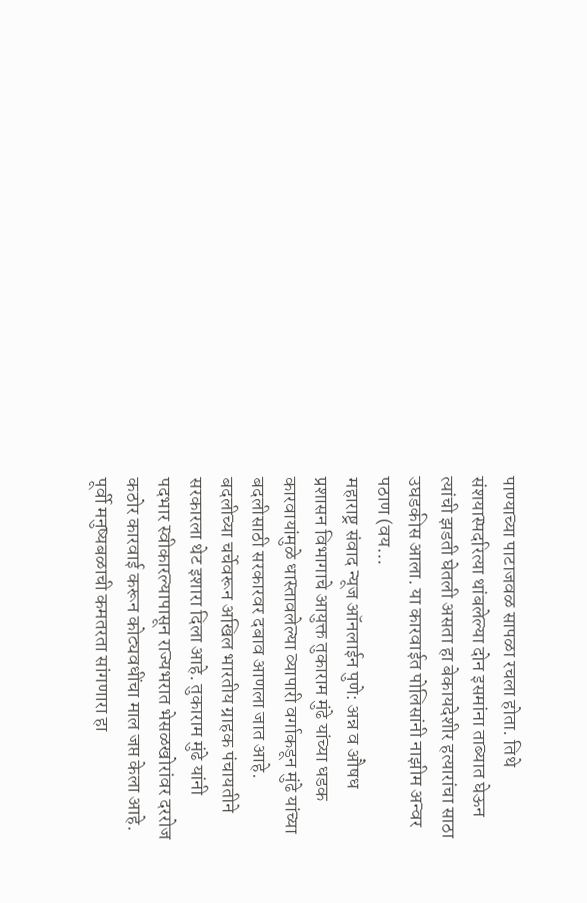पाण्याच्या पाटाजवळ सापळा रचला होता. तिथे संशयास्पदरित्या थांबलेल्या दोन इसमांना ताब्यात घेऊन त्यांची झडती घेतली असता हा बेकायदेशीर हत्यारांचा साठा उघडकीस आला. या कारवाईत पोलिसांनी नाझीम अन्वर पठाण (वय…
महाराष्ट्र संवाद न्यूज ऑनलाईन पुणे: अन्न व औषध प्रशासन विभागाचे आयुक्त तुकाराम मुंढे यांच्या धडक कारवायांमुळे धास्तावलेल्या व्यापारी वर्गाकडून मुंढे यांच्या बदलीसाठी सरकारवर दबाव आणला जात आहे. बदलीच्या चर्चेवरून अखिल भारतीय ग्राहक पंचायतीने सरकारला थेट इशारा दिला आहे. तुकाराम मुंढे यांनी पदभार स्वीकारल्यापासून राज्यभरात भेसळखोरांवर दररोज कठोर कारवाई करून कोट्यवधींचा माल जप्त केला आहे. पूर्वी मनुष्यबळाची कमतरता सांगणारा हा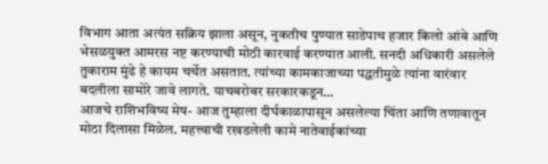विभाग आता अत्यंत सक्रिय झाला असून, नुकतीच पुण्यात साडेपाच हजार किलो आंबे आणि भेसळयुक्त आमरस नष्ट करण्याची मोठी कारवाई करण्यात आली. सनदी अधिकारी असलेले तुकाराम मुंढे हे कायम चर्चेत असतात. त्यांच्या कामकाजाच्या पद्धतीमुळे त्यांना वारंवार बदलीला सामोरे जावे लागते. याचबरोबर सरकारकडून…
आजचे राशिभविष्य मेष- आज तुम्हाला दीर्घकाळापासून असलेल्या चिंता आणि तणावातून मोठा दिलासा मिळेल. महत्त्वाची रखडलेली कामे नातेवाईकांच्या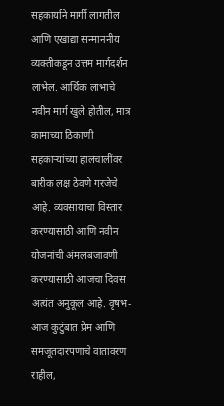सहकार्याने मार्गी लागतील आणि एखाद्या सन्माननीय व्यक्तीकडून उत्तम मार्गदर्शन लाभेल. आर्थिक लाभाचे नवीन मार्ग खुले होतील, मात्र कामाच्या ठिकाणी सहकाऱ्यांच्या हालचालींवर बारीक लक्ष ठेवणे गरजेचे आहे. व्यवसायाचा विस्तार करण्यासाठी आणि नवीन योजनांची अंमलबजावणी करण्यासाठी आजचा दिवस अत्यंत अनुकूल आहे. वृषभ- आज कुटुंबात प्रेम आणि समजूतदारपणाचे वातावरण राहील,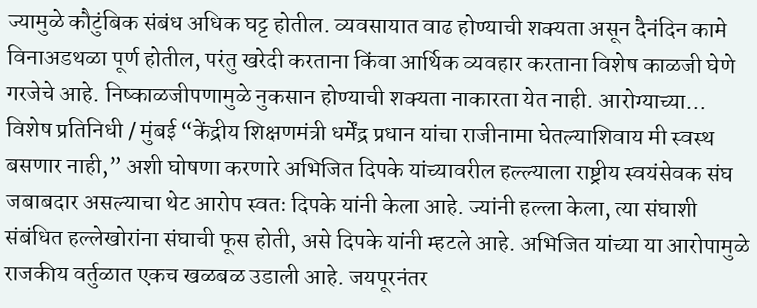ज्यामुळे कौटुंबिक संबंध अधिक घट्ट होतील. व्यवसायात वाढ होण्याची शक्यता असून दैनंदिन कामे विनाअडथळा पूर्ण होतील, परंतु खरेदी करताना किंवा आर्थिक व्यवहार करताना विशेष काळजी घेणे गरजेचे आहे. निष्काळजीपणामुळे नुकसान होण्याची शक्यता नाकारता येत नाही. आरोग्याच्या…
विशेष प्रतिनिधी / मुंबई “केंद्रीय शिक्षणमंत्री धर्मेंद्र प्रधान यांचा राजीनामा घेतल्याशिवाय मी स्वस्थ बसणार नाही,” अशी घोषणा करणारे अभिजित दिपके यांच्यावरील हल्ल्याला राष्ट्रीय स्वयंसेवक संघ जबाबदार असल्याचा थेट आरोप स्वतः दिपके यांनी केला आहे. ज्यांनी हल्ला केला, त्या संघाशी संबंधित हल्लेखोरांना संघाची फूस होती, असे दिपके यांनी म्हटले आहे. अभिजित यांच्या या आरोपामुळे राजकीय वर्तुळात एकच खळबळ उडाली आहे. जयपूरनंतर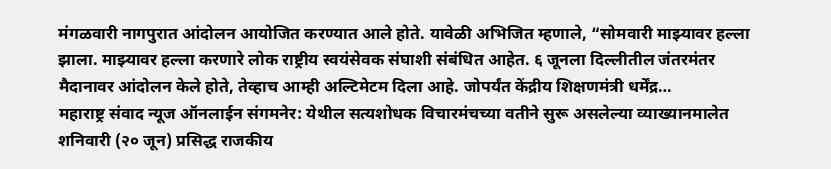मंगळवारी नागपुरात आंदोलन आयोजित करण्यात आले होते. यावेळी अभिजित म्हणाले, “सोमवारी माझ्यावर हल्ला झाला. माझ्यावर हल्ला करणारे लोक राष्ट्रीय स्वयंसेवक संघाशी संबंधित आहेत. ६ जूनला दिल्लीतील जंतरमंतर मैदानावर आंदोलन केले होते, तेव्हाच आम्ही अल्टिमेटम दिला आहे. जोपर्यंत केंद्रीय शिक्षणमंत्री धर्मेंद्र…
महाराष्ट्र संवाद न्यूज ऑनलाईन संगमनेर: येथील सत्यशोधक विचारमंचच्या वतीने सुरू असलेल्या व्याख्यानमालेत शनिवारी (२० जून) प्रसिद्ध राजकीय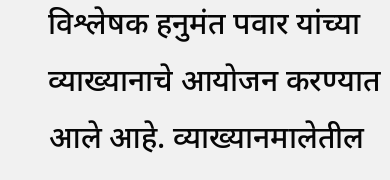विश्लेषक हनुमंत पवार यांच्या व्याख्यानाचे आयोजन करण्यात आले आहे. व्याख्यानमालेतील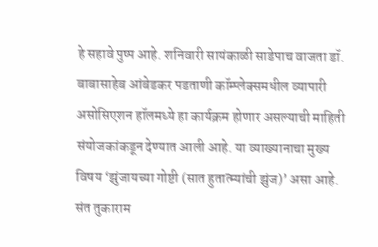हे सहावे पुष्प आहे. शनिवारी सायंकाळी साडेपाच वाजता डॉ. बाबासाहेब आंबेडकर पडताणी कॉम्प्लेक्समधील व्यापारी असोसिएशन हॉलमध्ये हा कार्यक्रम होणार असल्याची माहिती संयोजकांकडून देण्यात आली आहे. या व्याख्यानाचा मुख्य विषय ‘झुंजायच्या गोष्टी (सात हुतात्म्यांची झुंज)’ असा आहे. संत तुकाराम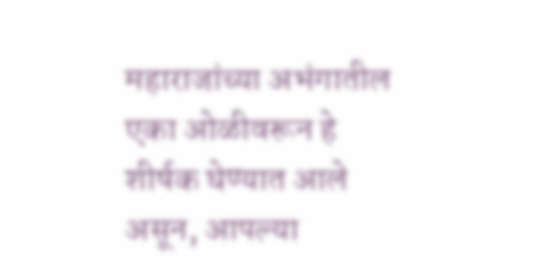महाराजांच्या अभंगातील एका ओळीवरून हे शीर्षक घेण्यात आले असून, आपल्या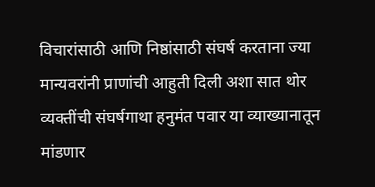विचारांसाठी आणि निष्ठांसाठी संघर्ष करताना ज्या मान्यवरांनी प्राणांची आहुती दिली अशा सात थोर व्यक्तींची संघर्षगाथा हनुमंत पवार या व्याख्यानातून मांडणार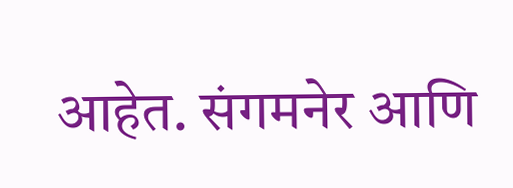आहेत. संगमनेर आणि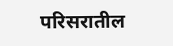परिसरातील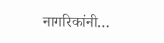नागरिकांनी…